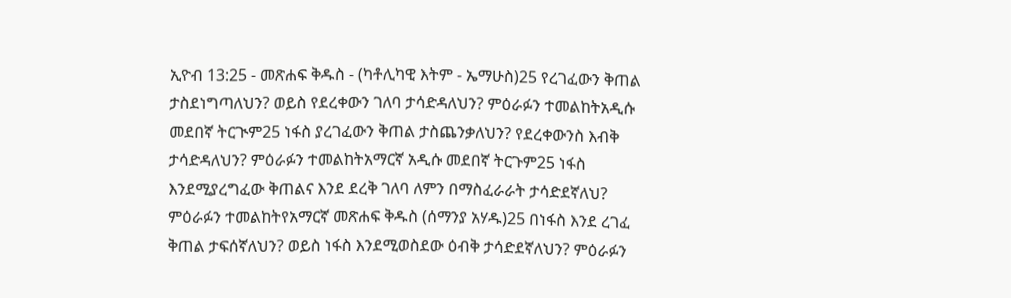ኢዮብ 13:25 - መጽሐፍ ቅዱስ - (ካቶሊካዊ እትም - ኤማሁስ)25 የረገፈውን ቅጠል ታስደነግጣለህን? ወይስ የደረቀውን ገለባ ታሳድዳለህን? ምዕራፉን ተመልከትአዲሱ መደበኛ ትርጒም25 ነፋስ ያረገፈውን ቅጠል ታስጨንቃለህን? የደረቀውንስ እብቅ ታሳድዳለህን? ምዕራፉን ተመልከትአማርኛ አዲሱ መደበኛ ትርጉም25 ነፋስ እንደሚያረግፈው ቅጠልና እንደ ደረቅ ገለባ ለምን በማስፈራራት ታሳድደኛለህ? ምዕራፉን ተመልከትየአማርኛ መጽሐፍ ቅዱስ (ሰማንያ አሃዱ)25 በነፋስ እንደ ረገፈ ቅጠል ታፍሰኛለህን? ወይስ ነፋስ እንደሚወስደው ዕብቅ ታሳድደኛለህን? ምዕራፉን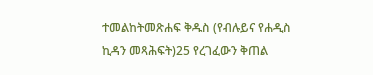ተመልከትመጽሐፍ ቅዱስ (የብሉይና የሐዲስ ኪዳን መጻሕፍት)25 የረገፈውን ቅጠል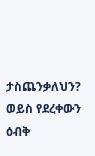ታስጨንቃለህን? ወይስ የደረቀውን ዕብቅ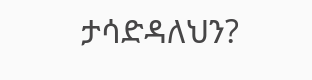ታሳድዳለህን?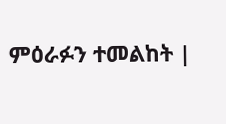ምዕራፉን ተመልከት |